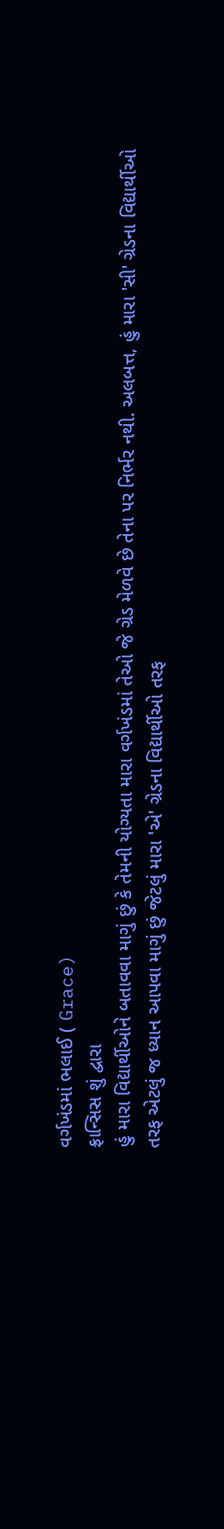વર્ગખંડમાં ભલાઈ ( Grace)
ફ્રાન્સિસ શું દ્વારા
હું મારા વિદ્યાર્થીઓને બતાવવા માગું છું કે તેમની યોગ્યતા મારા વર્ગખંડમાં તેઓ જે ગ્રેડ મેળવે છે તેના પર નિર્ભર નથી. અલબત્ત, હું મારા 'સી' ગ્રેડના વિદ્યાર્થીઓ તરફ એટલું જ ધ્યાન આપવા માગું છું જેટલું મારા 'એ' ગ્રેડના વિદ્યાર્થીઓ તરફ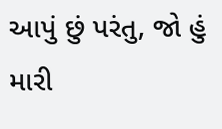આપું છું પરંતુ, જો હું મારી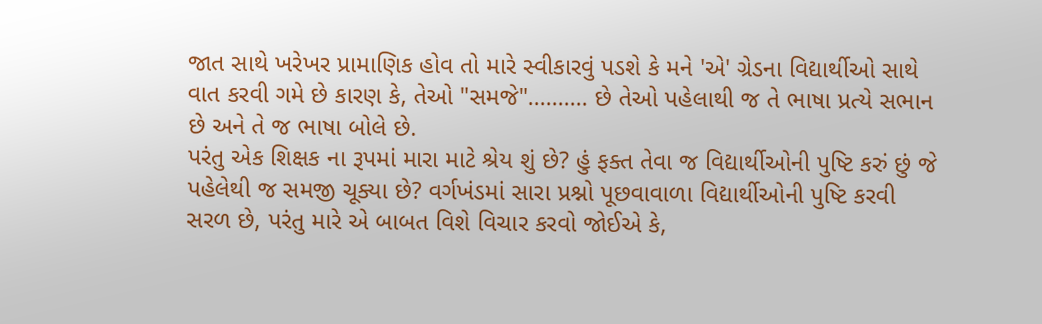જાત સાથે ખરેખર પ્રામાણિક હોવ તો મારે સ્વીકારવું પડશે કે મને 'એ' ગ્રેડના વિદ્યાર્થીઓ સાથે વાત કરવી ગમે છે કારણ કે, તેઓ "સમજે".......... છે તેઓ પહેલાથી જ તે ભાષા પ્રત્યે સભાન છે અને તે જ ભાષા બોલે છે.
પરંતુ એક શિક્ષક ના રૂપમાં મારા માટે શ્રેય શું છે? હું ફક્ત તેવા જ વિદ્યાર્થીઓની પુષ્ટિ કરું છું જે પહેલેથી જ સમજી ચૂક્યા છે? વર્ગખંડમાં સારા પ્રશ્નો પૂછવાવાળા વિદ્યાર્થીઓની પુષ્ટિ કરવી સરળ છે, પરંતુ મારે એ બાબત વિશે વિચાર કરવો જોઈએ કે,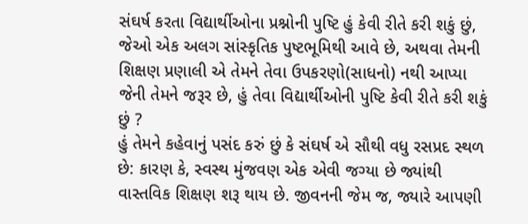સંઘર્ષ કરતા વિદ્યાર્થીઓના પ્રશ્નોની પુષ્ટિ હું કેવી રીતે કરી શકું છું, જેઓ એક અલગ સાંસ્કૃતિક પુષ્ટભૂમિથી આવે છે, અથવા તેમની શિક્ષણ પ્રણાલી એ તેમને તેવા ઉપકરણો(સાધનો) નથી આપ્યા જેની તેમને જરૂર છે, હું તેવા વિદ્યાર્થીઓની પુષ્ટિ કેવી રીતે કરી શકું છું ?
હું તેમને કહેવાનું પસંદ કરું છું કે સંઘર્ષ એ સૌથી વધુ રસપ્રદ સ્થળ છે: કારણ કે, સ્વસ્થ મુંજવણ એક એવી જગ્યા છે જ્યાંથી વાસ્તવિક શિક્ષણ શરૂ થાય છે. જીવનની જેમ જ, જ્યારે આપણી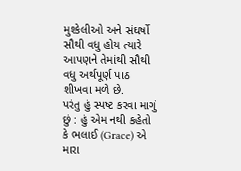મુશ્કેલીઓ અને સંઘર્ષો સૌથી વધુ હોય ત્યારે આપણને તેમાંથી સૌથી વધુ અર્થપૂર્ણ પાઠ શીખવા મળે છે.
પરંતુ હું સ્પષ્ટ કરવા માગું છું : હું એમ નથી કહેતો કે ભલાઈ (Grace) એ મારા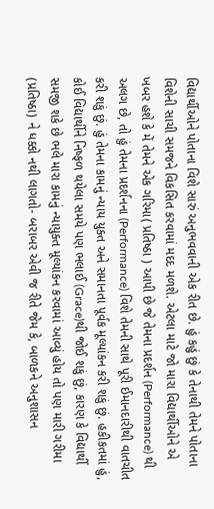વિદ્યાર્થીઓને પોતાના વિશે સારું અનુભવવાની એક રીત છે. હું કહું છું કે તેનાથી તેમને પોતાના વિશેની સાચી સમજને વિકસિત કરવામાં મદદ મળશે. એટલા માટે જો મારા વિદ્યાર્થીઓને એ ખબર હશે કે મેં તેમને એક ગરિમા( પ્રતિષ્ઠા ) આપી છે જે તેમના પ્રદર્શન (Performance) થી અલગ છે, તો હું તેમના પ્રદર્શનના (Performance) વિશે તેમની સાથે પૂરી ઈમાનદારીથી વાતચીત કરી શકું છું. હું તેમના કામનું ન્યાય યુક્ત અને સમાનતા પૂર્વક મૂલ્યાંકન કરી શકું છું. હકીકતમાં હું, કોઈ વિદ્યાર્થીને નિષ્ફળ થયેલા સમયે પણ ભલાઈ (Grace)થી જોઈ શકું છું, કારણ કે વિદ્યાર્થી સમજી શકે છે ભલે મારા કામનું ન્યાયુક્ત મૂલ્યાંકન કરવામાં આવ્યું હોય તો પણ મારી ગરીમા (પ્રતિષ્ઠા) ને ધક્કો નથી લાગતો- બરાબર એવી જ રીતે જેમ કે, બાળકને અનુશાસન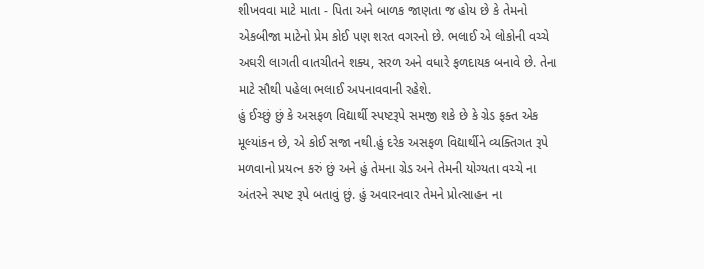શીખવવા માટે માતા - પિતા અને બાળક જાણતા જ હોય છે કે તેમનો એકબીજા માટેનો પ્રેમ કોઈ પણ શરત વગરનો છે. ભલાઈ એ લોકોની વચ્ચે અઘરી લાગતી વાતચીતને શક્ય, સરળ અને વધારે ફળદાયક બનાવે છે. તેના માટે સૌથી પહેલા ભલાઈ અપનાવવાની રહેશે.
હું ઈચ્છું છું કે અસફળ વિદ્યાર્થી સ્પષ્ટરૂપે સમજી શકે છે કે ગ્રેડ ફક્ત એક મૂલ્યાંકન છે, એ કોઈ સજા નથી.હું દરેક અસફળ વિદ્યાર્થીને વ્યક્તિગત રૂપે મળવાનો પ્રયત્ન કરું છું અને હું તેમના ગ્રેડ અને તેમની યોગ્યતા વચ્ચે ના અંતરને સ્પષ્ટ રૂપે બતાવું છું. હું અવારનવાર તેમને પ્રોત્સાહન ના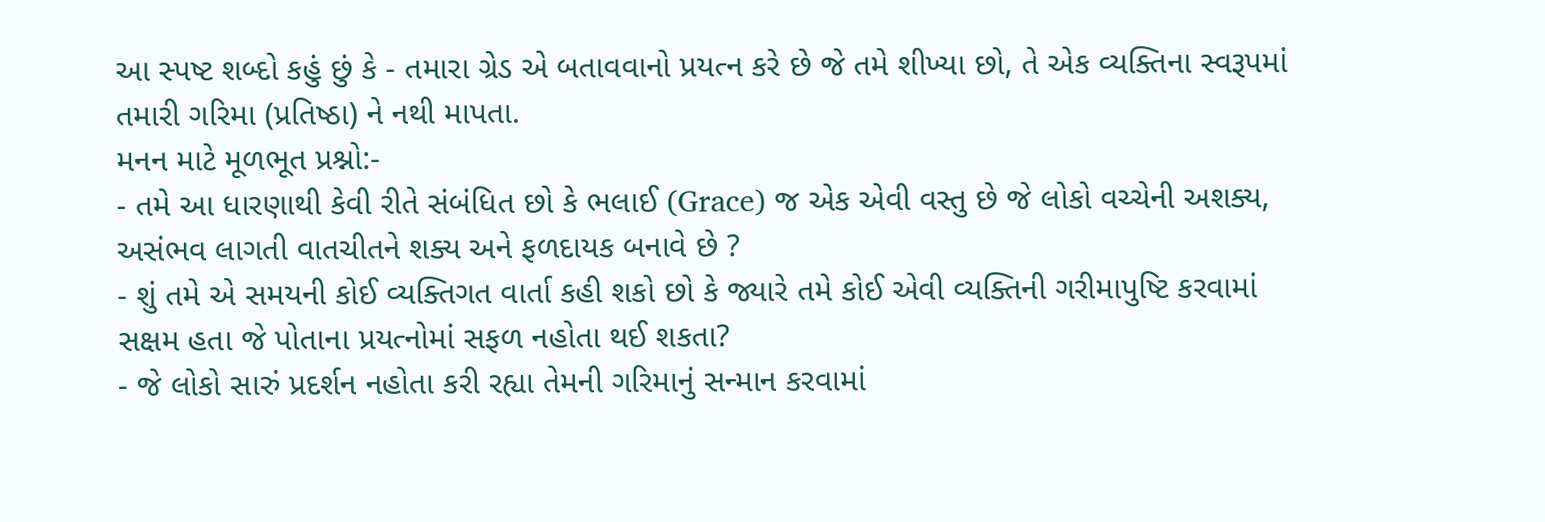આ સ્પષ્ટ શબ્દો કહું છું કે - તમારા ગ્રેડ એ બતાવવાનો પ્રયત્ન કરે છે જે તમે શીખ્યા છો, તે એક વ્યક્તિના સ્વરૂપમાં તમારી ગરિમા (પ્રતિષ્ઠા) ને નથી માપતા.
મનન માટે મૂળભૂત પ્રશ્નો:-
- તમે આ ધારણાથી કેવી રીતે સંબંધિત છો કે ભલાઈ (Grace) જ એક એવી વસ્તુ છે જે લોકો વચ્ચેની અશક્ય, અસંભવ લાગતી વાતચીતને શક્ય અને ફળદાયક બનાવે છે ?
- શું તમે એ સમયની કોઈ વ્યક્તિગત વાર્તા કહી શકો છો કે જ્યારે તમે કોઈ એવી વ્યક્તિની ગરીમાપુષ્ટિ કરવામાં સક્ષમ હતા જે પોતાના પ્રયત્નોમાં સફળ નહોતા થઈ શકતા?
- જે લોકો સારું પ્રદર્શન નહોતા કરી રહ્યા તેમની ગરિમાનું સન્માન કરવામાં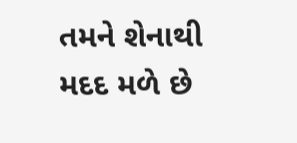તમને શેનાથી મદદ મળે છે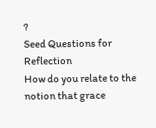?
Seed Questions for Reflection
How do you relate to the notion that grace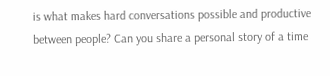is what makes hard conversations possible and productive between people? Can you share a personal story of a time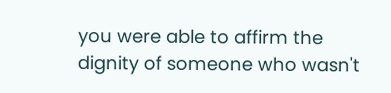you were able to affirm the dignity of someone who wasn't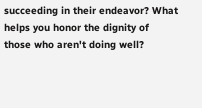succeeding in their endeavor? What helps you honor the dignity of those who aren't doing well?